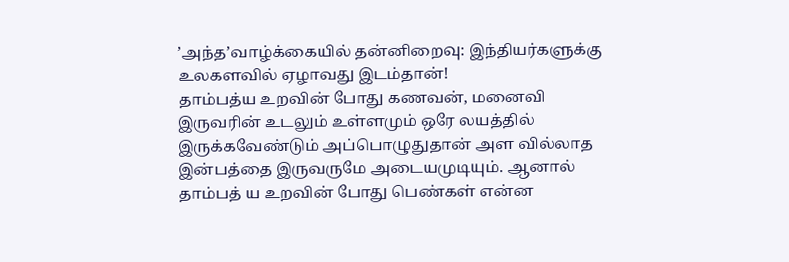’அந்த’வாழ்க்கையில் தன்னிறைவு: இந்தியர்களுக்கு உலகளவில் ஏழாவது இடம்தான்!
தாம்பத்ய உறவின் போது கணவன், மனைவி இருவரின் உடலும் உள்ளமும் ஒரே லயத்தில் இருக்கவேண்டும் அப்பொழுதுதான் அள வில்லாத இன்பத்தை இருவருமே அடையமுடியும். ஆனால் தாம்பத் ய உறவின் போது பெண்கள் என்ன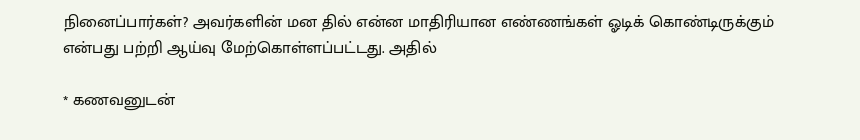நினைப்பார்கள்? அவர்களின் மன தில் என்ன மாதிரியான எண்ணங்கள் ஓடிக் கொண்டிருக்கும் என்பது பற்றி ஆய்வு மேற்கொள்ளப்பட்டது. அதில்

* கணவனுடன்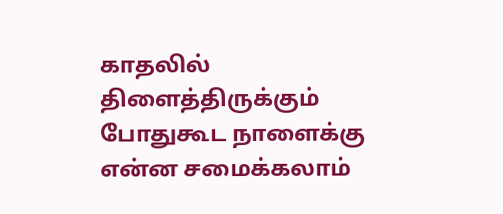காதலில் திளைத்திருக்கும் போதுகூட நாளைக்கு என்ன சமைக்கலாம்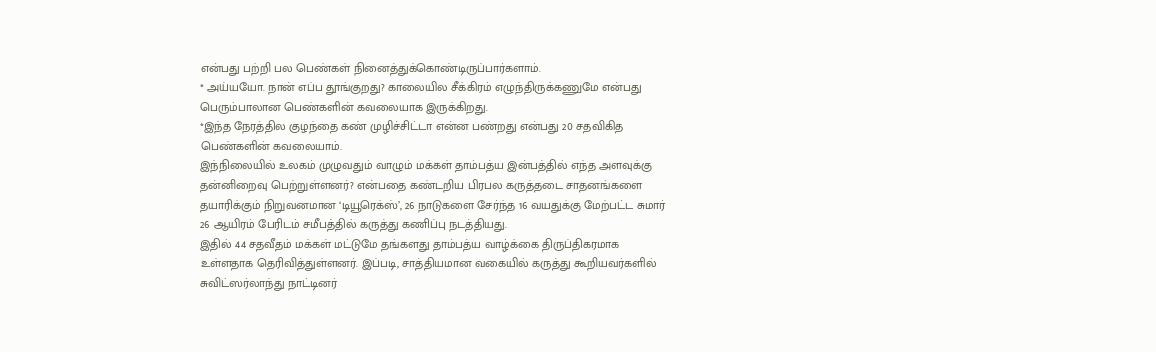என்பது பற்றி பல பெண்கள் நினைத்துக்கொண்டிருப்பார்களாம்.
* அய்யயோ. நான் எப்ப தூங்குறது? காலையில சீக்கிரம் எழுந்திருக்கணுமே என்பது பெரும்பாலான பெண்களின் கவலையாக இருக்கிறது.
*இந்த நேரத்தில குழந்தை கண் முழிச்சிட்டா என்ன பண்றது என்பது 20 சதவிகித பெண்களின் கவலையாம்.
இந்நிலையில் உலகம் முழுவதும் வாழும் மக்கள் தாம்பத்ய இன்பத்தில் எந்த அளவுக்கு தன்னிறைவு பெற்றுள்ளனர்? என்பதை கண்டறிய பிரபல கருத்தடை சாதனங்களை தயாரிக்கும் நிறுவனமான ‘டியூரெக்ஸ்’, 26 நாடுகளை சேர்ந்த 16 வயதுக்கு மேற்பட்ட சுமார் 26 ஆயிரம் பேரிடம் சமீபத்தில் கருத்து கணிப்பு நடத்தியது.
இதில் 44 சதவீதம் மக்கள் மட்டுமே தங்களது தாம்பத்ய வாழ்க்கை திருப்திகரமாக உள்ளதாக தெரிவித்துள்ளனர். இப்படி, சாத்தியமான வகையில் கருத்து கூறியவர்களில் சுவிட்ஸர்லாந்து நாட்டினர்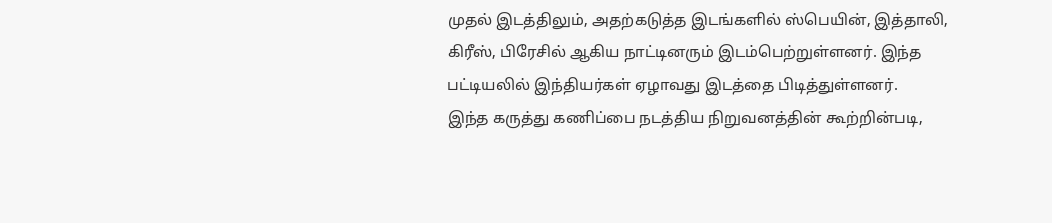முதல் இடத்திலும், அதற்கடுத்த இடங்களில் ஸ்பெயின், இத்தாலி, கிரீஸ், பிரேசில் ஆகிய நாட்டினரும் இடம்பெற்றுள்ளனர். இந்த பட்டியலில் இந்தியர்கள் ஏழாவது இடத்தை பிடித்துள்ளனர்.
இந்த கருத்து கணிப்பை நடத்திய நிறுவனத்தின் கூற்றின்படி,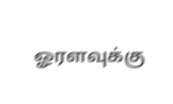ஓரளவுக்கு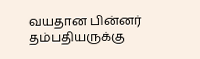வயதான பின்னர் தம்பதியருக்கு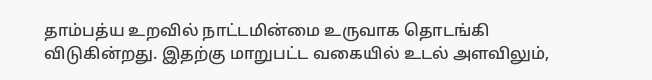தாம்பத்ய உறவில் நாட்டமின்மை உருவாக தொடங்கி விடுகின்றது. இதற்கு மாறுபட்ட வகையில் உடல் அளவிலும்,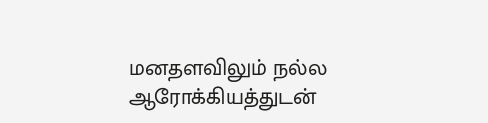மனதளவிலும் நல்ல ஆரோக்கியத்துடன்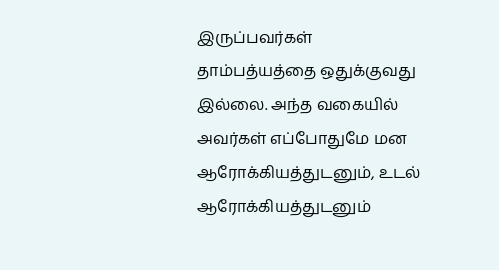இருப்பவர்கள் தாம்பத்யத்தை ஒதுக்குவது இல்லை. அந்த வகையில் அவர்கள் எப்போதுமே மன ஆரோக்கியத்துடனும், உடல் ஆரோக்கியத்துடனும்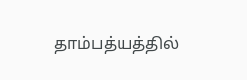தாம்பத்யத்தில்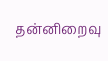தன்னிறைவு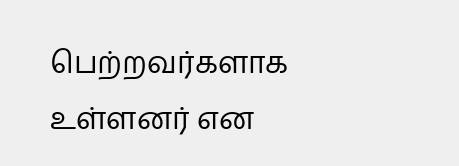பெற்றவர்களாக உள்ளனர் என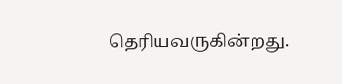தெரியவருகின்றது.